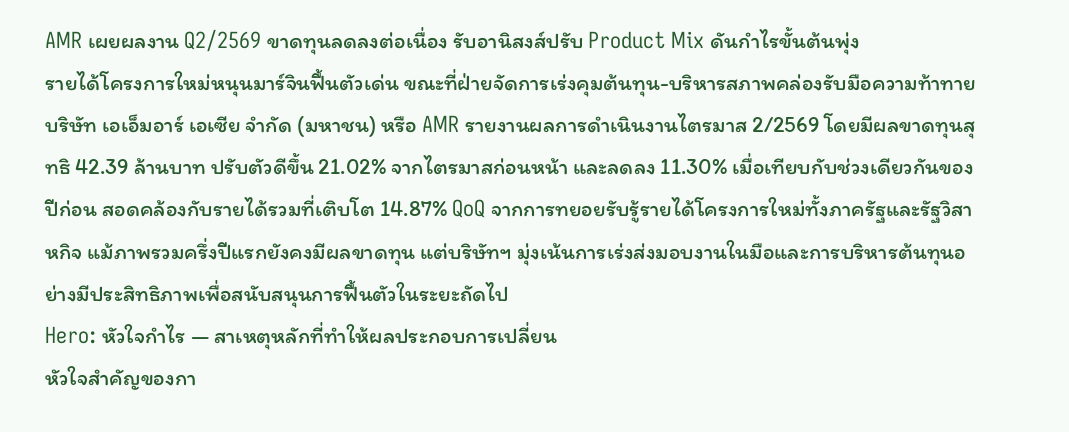AMR เผยผลงาน Q2/2569 ขาดทุนลดลงต่อเนื่อง รับอานิสงส์ปรับ Product Mix ดันกำไรขั้นต้นพุ่ง
รายได้โครงการใหม่หนุนมาร์จินฟื้นตัวเด่น ขณะที่ฝ่ายจัดการเร่งคุมต้นทุน-บริหารสภาพคล่องรับมือความท้าทาย
บริษัท เอเอ็มอาร์ เอเซีย จำกัด (มหาชน) หรือ AMR รายงานผลการดำเนินงานไตรมาส 2/2569 โดยมีผลขาดทุนสุทธิ 42.39 ล้านบาท ปรับตัวดีขึ้น 21.02% จากไตรมาสก่อนหน้า และลดลง 11.30% เมื่อเทียบกับช่วงเดียวกันของปีก่อน สอดคล้องกับรายได้รวมที่เติบโต 14.87% QoQ จากการทยอยรับรู้รายได้โครงการใหม่ทั้งภาครัฐและรัฐวิสาหกิจ แม้ภาพรวมครึ่งปีแรกยังคงมีผลขาดทุน แต่บริษัทฯ มุ่งเน้นการเร่งส่งมอบงานในมือและการบริหารต้นทุนอย่างมีประสิทธิภาพเพื่อสนับสนุนการฟื้นตัวในระยะถัดไป
Hero: หัวใจกำไร — สาเหตุหลักที่ทำให้ผลประกอบการเปลี่ยน
หัวใจสำคัญของกา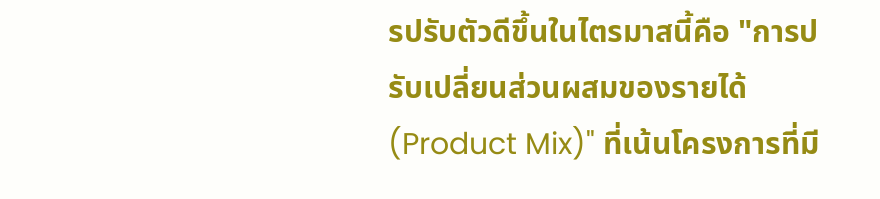รปรับตัวดีขึ้นในไตรมาสนี้คือ "การปรับเปลี่ยนส่วนผสมของรายได้ (Product Mix)" ที่เน้นโครงการที่มี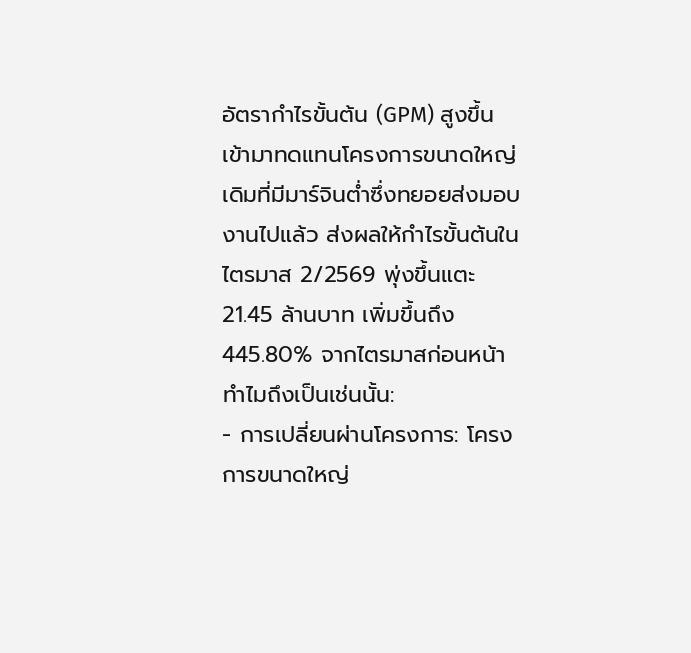อัตรากำไรขั้นต้น (GPM) สูงขึ้น เข้ามาทดแทนโครงการขนาดใหญ่เดิมที่มีมาร์จินต่ำซึ่งทยอยส่งมอบงานไปแล้ว ส่งผลให้กำไรขั้นต้นในไตรมาส 2/2569 พุ่งขึ้นแตะ 21.45 ล้านบาท เพิ่มขึ้นถึง 445.80% จากไตรมาสก่อนหน้า
ทำไมถึงเป็นเช่นนั้น:
- การเปลี่ยนผ่านโครงการ: โครงการขนาดใหญ่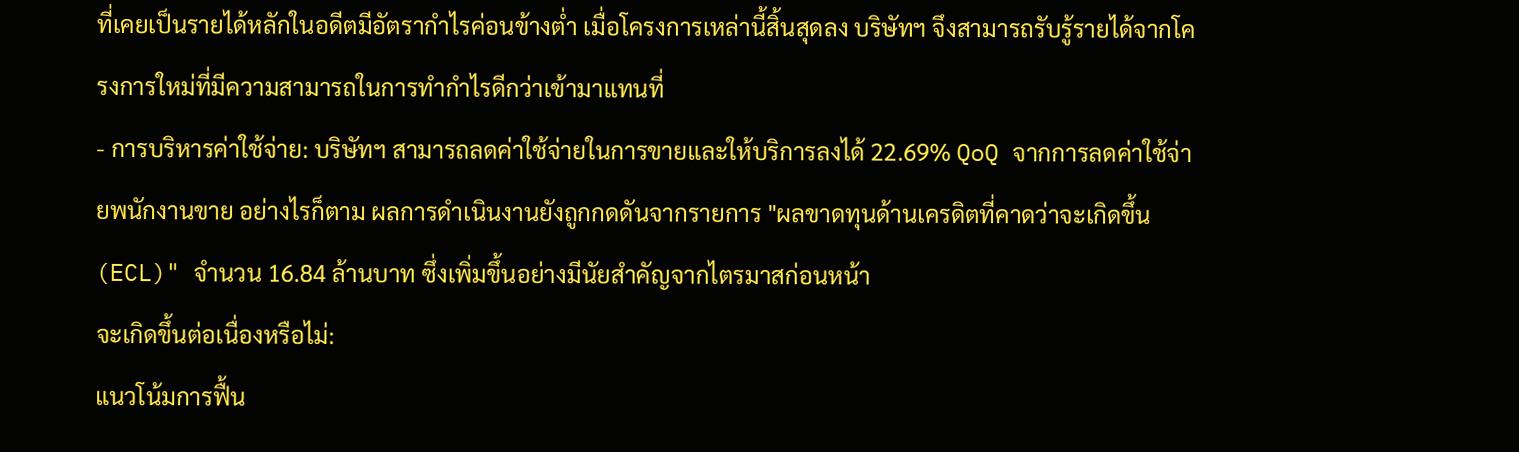ที่เคยเป็นรายได้หลักในอดีตมีอัตรากำไรค่อนข้างต่ำ เมื่อโครงการเหล่านี้สิ้นสุดลง บริษัทฯ จึงสามารถรับรู้รายได้จากโครงการใหม่ที่มีความสามารถในการทำกำไรดีกว่าเข้ามาแทนที่
- การบริหารค่าใช้จ่าย: บริษัทฯ สามารถลดค่าใช้จ่ายในการขายและให้บริการลงได้ 22.69% QoQ จากการลดค่าใช้จ่ายพนักงานขาย อย่างไรก็ตาม ผลการดำเนินงานยังถูกกดดันจากรายการ "ผลขาดทุนด้านเครดิตที่คาดว่าจะเกิดขึ้น (ECL)" จำนวน 16.84 ล้านบาท ซึ่งเพิ่มขึ้นอย่างมีนัยสำคัญจากไตรมาสก่อนหน้า
จะเกิดขึ้นต่อเนื่องหรือไม่:
แนวโน้มการฟื้น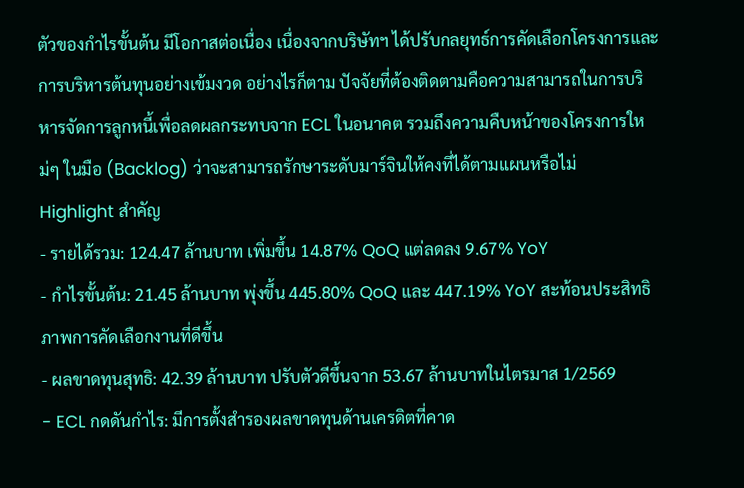ตัวของกำไรขั้นต้น มีโอกาสต่อเนื่อง เนื่องจากบริษัทฯ ได้ปรับกลยุทธ์การคัดเลือกโครงการและการบริหารต้นทุนอย่างเข้มงวด อย่างไรก็ตาม ปัจจัยที่ต้องติดตามคือความสามารถในการบริหารจัดการลูกหนี้เพื่อลดผลกระทบจาก ECL ในอนาคต รวมถึงความคืบหน้าของโครงการใหม่ๆ ในมือ (Backlog) ว่าจะสามารถรักษาระดับมาร์จินให้คงที่ได้ตามแผนหรือไม่
Highlight สำคัญ
- รายได้รวม: 124.47 ล้านบาท เพิ่มขึ้น 14.87% QoQ แต่ลดลง 9.67% YoY
- กำไรขั้นต้น: 21.45 ล้านบาท พุ่งขึ้น 445.80% QoQ และ 447.19% YoY สะท้อนประสิทธิภาพการคัดเลือกงานที่ดีขึ้น
- ผลขาดทุนสุทธิ: 42.39 ล้านบาท ปรับตัวดีขึ้นจาก 53.67 ล้านบาทในไตรมาส 1/2569
- ECL กดดันกำไร: มีการตั้งสำรองผลขาดทุนด้านเครดิตที่คาด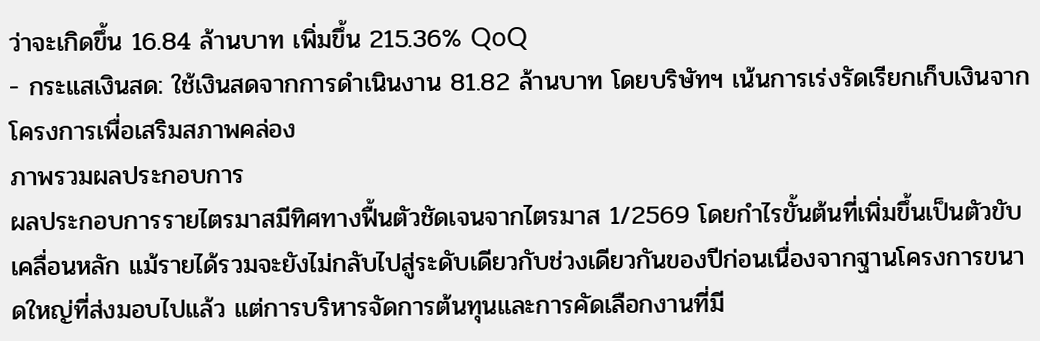ว่าจะเกิดขึ้น 16.84 ล้านบาท เพิ่มขึ้น 215.36% QoQ
- กระแสเงินสด: ใช้เงินสดจากการดำเนินงาน 81.82 ล้านบาท โดยบริษัทฯ เน้นการเร่งรัดเรียกเก็บเงินจากโครงการเพื่อเสริมสภาพคล่อง
ภาพรวมผลประกอบการ
ผลประกอบการรายไตรมาสมีทิศทางฟื้นตัวชัดเจนจากไตรมาส 1/2569 โดยกำไรขั้นต้นที่เพิ่มขึ้นเป็นตัวขับเคลื่อนหลัก แม้รายได้รวมจะยังไม่กลับไปสู่ระดับเดียวกับช่วงเดียวกันของปีก่อนเนื่องจากฐานโครงการขนาดใหญ่ที่ส่งมอบไปแล้ว แต่การบริหารจัดการต้นทุนและการคัดเลือกงานที่มี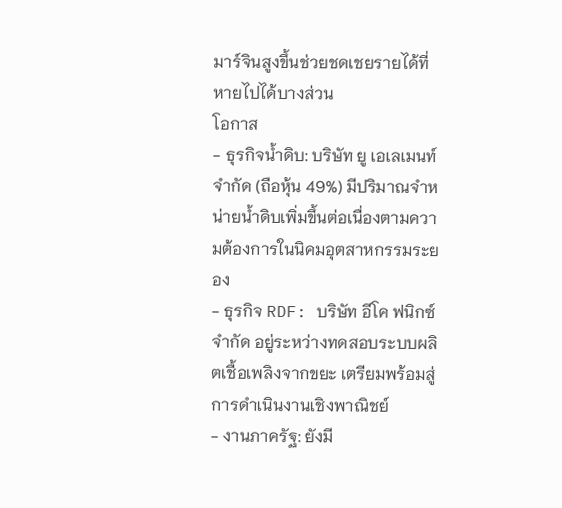มาร์จินสูงขึ้นช่วยชดเชยรายได้ที่หายไปได้บางส่วน
โอกาส
- ธุรกิจน้ำดิบ: บริษัท ยู เอเลเมนท์ จำกัด (ถือหุ้น 49%) มีปริมาณจำหน่ายน้ำดิบเพิ่มขึ้นต่อเนื่องตามความต้องการในนิคมอุตสาหกรรมระยอง
- ธุรกิจ RDF: บริษัท อีโค ฟนิกซ์ จำกัด อยู่ระหว่างทดสอบระบบผลิตเชื้อเพลิงจากขยะ เตรียมพร้อมสู่การดำเนินงานเชิงพาณิชย์
- งานภาครัฐ: ยังมี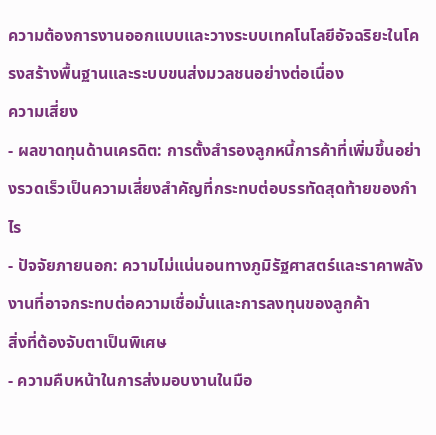ความต้องการงานออกแบบและวางระบบเทคโนโลยีอัจฉริยะในโครงสร้างพื้นฐานและระบบขนส่งมวลชนอย่างต่อเนื่อง
ความเสี่ยง
- ผลขาดทุนด้านเครดิต: การตั้งสำรองลูกหนี้การค้าที่เพิ่มขึ้นอย่างรวดเร็วเป็นความเสี่ยงสำคัญที่กระทบต่อบรรทัดสุดท้ายของกำไร
- ปัจจัยภายนอก: ความไม่แน่นอนทางภูมิรัฐศาสตร์และราคาพลังงานที่อาจกระทบต่อความเชื่อมั่นและการลงทุนของลูกค้า
สิ่งที่ต้องจับตาเป็นพิเศษ
- ความคืบหน้าในการส่งมอบงานในมือ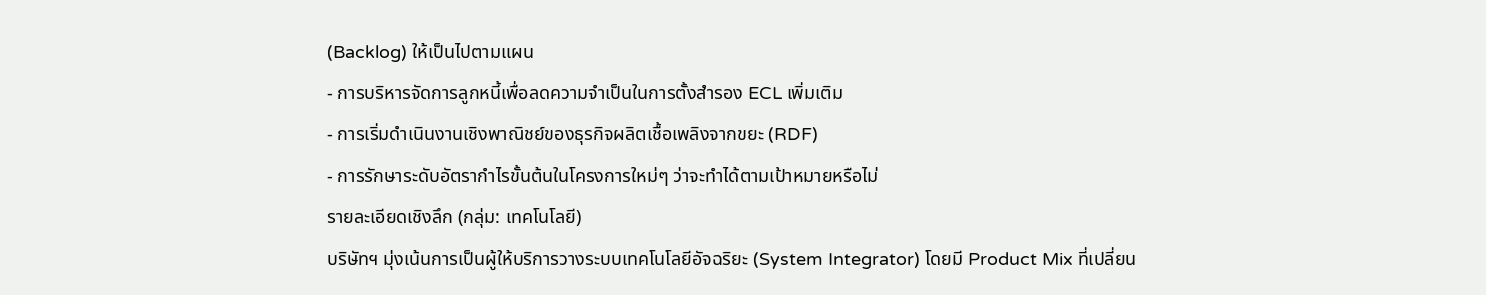(Backlog) ให้เป็นไปตามแผน
- การบริหารจัดการลูกหนี้เพื่อลดความจำเป็นในการตั้งสำรอง ECL เพิ่มเติม
- การเริ่มดำเนินงานเชิงพาณิชย์ของธุรกิจผลิตเชื้อเพลิงจากขยะ (RDF)
- การรักษาระดับอัตรากำไรขั้นต้นในโครงการใหม่ๆ ว่าจะทำได้ตามเป้าหมายหรือไม่
รายละเอียดเชิงลึก (กลุ่ม: เทคโนโลยี)
บริษัทฯ มุ่งเน้นการเป็นผู้ให้บริการวางระบบเทคโนโลยีอัจฉริยะ (System Integrator) โดยมี Product Mix ที่เปลี่ยน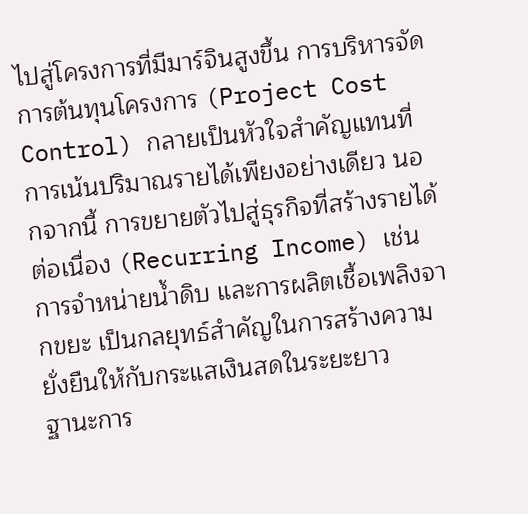ไปสู่โครงการที่มีมาร์จินสูงขึ้น การบริหารจัดการต้นทุนโครงการ (Project Cost Control) กลายเป็นหัวใจสำคัญแทนที่การเน้นปริมาณรายได้เพียงอย่างเดียว นอกจากนี้ การขยายตัวไปสู่ธุรกิจที่สร้างรายได้ต่อเนื่อง (Recurring Income) เช่น การจำหน่ายน้ำดิบ และการผลิตเชื้อเพลิงจากขยะ เป็นกลยุทธ์สำคัญในการสร้างความยั่งยืนให้กับกระแสเงินสดในระยะยาว
ฐานะการ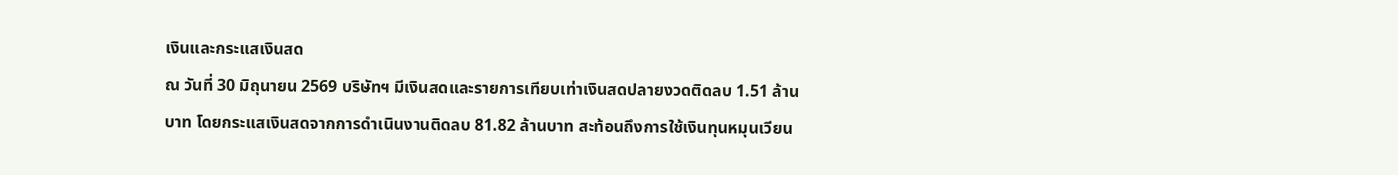เงินและกระแสเงินสด
ณ วันที่ 30 มิถุนายน 2569 บริษัทฯ มีเงินสดและรายการเทียบเท่าเงินสดปลายงวดติดลบ 1.51 ล้านบาท โดยกระแสเงินสดจากการดำเนินงานติดลบ 81.82 ล้านบาท สะท้อนถึงการใช้เงินทุนหมุนเวียน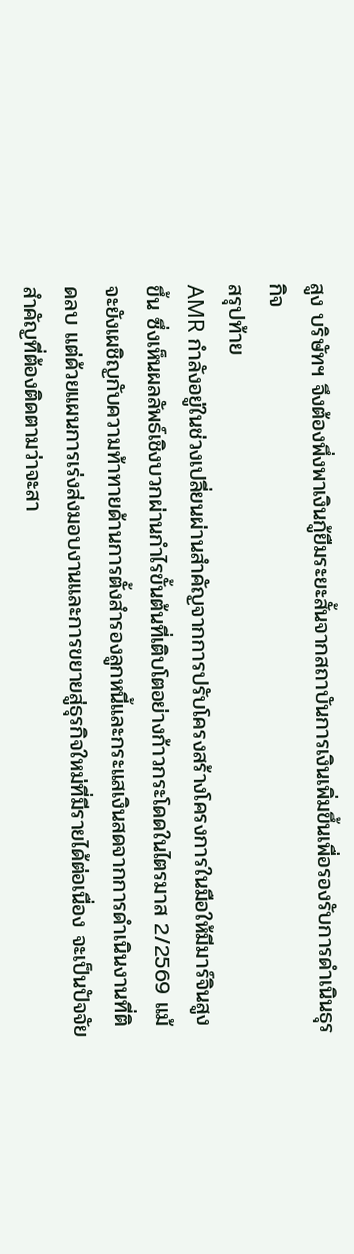สูง บริษัทฯ จึงต้องพึ่งพาเงินกู้ยืมระยะสั้นจากสถาบันการเงินเพิ่มขึ้นเพื่อรองรับการดำเนินธุรกิจ
สรุปท้าย
AMR กำลังอยู่ในช่วงเปลี่ยนผ่านสำคัญจากการปรับโครงสร้างโครงการในมือให้มีมาร์จินสูงขึ้น ซึ่งเห็นผลลัพธ์เชิงบวกผ่านกำไรขั้นต้นที่เติบโตอย่างก้าวกระโดดในไตรมาส 2/2569 แม้จะยังเผชิญกับความท้าทายด้านการตั้งสำรองลูกหนี้และกระแสเงินสดจากการดำเนินงานที่ติดลบ แต่ด้วยแผนการเร่งส่งมอบงานและการขยายสู่ธุรกิจใหม่ที่มีรายได้ต่อเนื่อง จะเป็นปัจจัยสำคัญที่ต้องติดตามว่าจะสา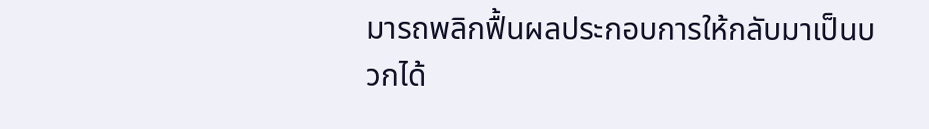มารถพลิกฟื้นผลประกอบการให้กลับมาเป็นบวกได้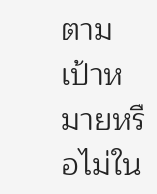ตามเป้าหมายหรือไม่ใน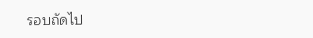รอบถัดไป